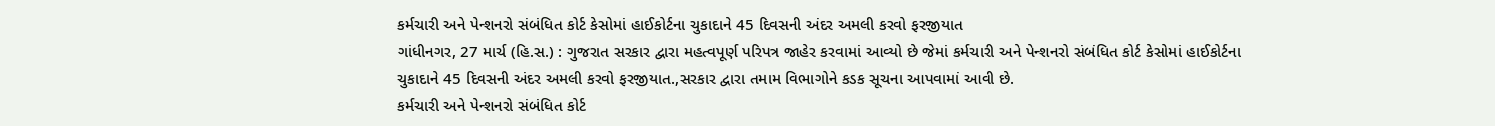કર્મચારી અને પેન્શનરો સંબંધિત કોર્ટ કેસોમાં હાઈકોર્ટના ચુકાદાને 45 દિવસની અંદર અમલી કરવો ફરજીયાત
ગાંધીનગર, 27 માર્ચ (હિ.સ.) : ગુજરાત સરકાર દ્વારા મહત્વપૂર્ણ પરિપત્ર જાહેર કરવામાં આવ્યો છે જેમાં કર્મચારી અને પેન્શનરો સંબંધિત કોર્ટ કેસોમાં હાઈકોર્ટના ચુકાદાને 45 દિવસની અંદર અમલી કરવો ફરજીયાત.,સરકાર દ્વારા તમામ વિભાગોને કડક સૂચના આપવામાં આવી છે.
કર્મચારી અને પેન્શનરો સંબંધિત કોર્ટ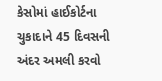કેસોમાં હાઈકોર્ટના ચુકાદાને 45 દિવસની અંદર અમલી કરવો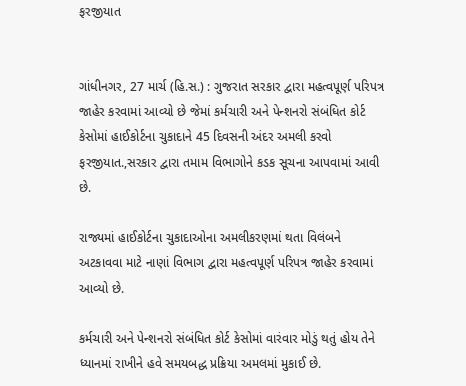ફરજીયાત


ગાંધીનગર, 27 માર્ચ (હિ.સ.) : ગુજરાત સરકાર દ્વારા મહત્વપૂર્ણ પરિપત્ર જાહેર કરવામાં આવ્યો છે જેમાં કર્મચારી અને પેન્શનરો સંબંધિત કોર્ટ કેસોમાં હાઈકોર્ટના ચુકાદાને 45 દિવસની અંદર અમલી કરવો ફરજીયાત.,સરકાર દ્વારા તમામ વિભાગોને કડક સૂચના આપવામાં આવી છે.

રાજ્યમાં હાઈકોર્ટના ચુકાદાઓના અમલીકરણમાં થતા વિલંબને અટકાવવા માટે નાણાં વિભાગ દ્વારા મહત્વપૂર્ણ પરિપત્ર જાહેર કરવામાં આવ્યો છે.

કર્મચારી અને પેન્શનરો સંબંધિત કોર્ટ કેસોમાં વારંવાર મોડું થતું હોય તેને ધ્યાનમાં રાખીને હવે સમયબદ્ધ પ્રક્રિયા અમલમાં મુકાઈ છે.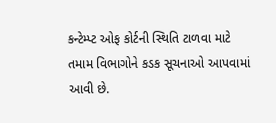કન્ટેમ્પ્ટ ઓફ કોર્ટની સ્થિતિ ટાળવા માટે તમામ વિભાગોને કડક સૂચનાઓ આપવામાં આવી છે.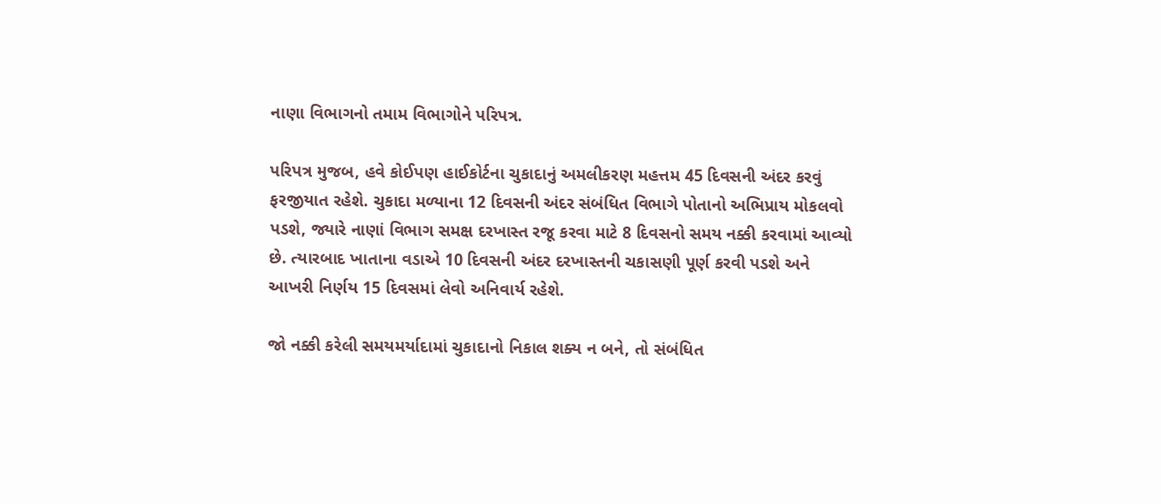નાણા વિભાગનો તમામ વિભાગોને પરિપત્ર.

પરિપત્ર મુજબ, હવે કોઈપણ હાઈકોર્ટના ચુકાદાનું અમલીકરણ મહત્તમ 45 દિવસની અંદર કરવું ફરજીયાત રહેશે. ચુકાદા મળ્યાના 12 દિવસની અંદર સંબંધિત વિભાગે પોતાનો અભિપ્રાય મોકલવો પડશે, જ્યારે નાણાં વિભાગ સમક્ષ દરખાસ્ત રજૂ કરવા માટે 8 દિવસનો સમય નક્કી કરવામાં આવ્યો છે. ત્યારબાદ ખાતાના વડાએ 10 દિવસની અંદર દરખાસ્તની ચકાસણી પૂર્ણ કરવી પડશે અને આખરી નિર્ણય 15 દિવસમાં લેવો અનિવાર્ય રહેશે.

જો નક્કી કરેલી સમયમર્યાદામાં ચુકાદાનો નિકાલ શક્ય ન બને, તો સંબંધિત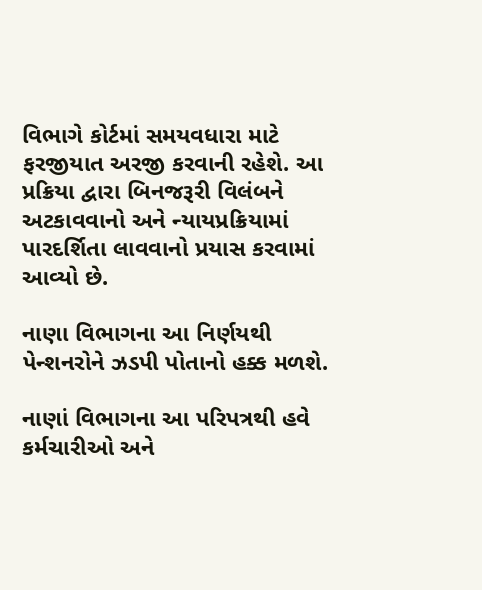વિભાગે કોર્ટમાં સમયવધારા માટે ફરજીયાત અરજી કરવાની રહેશે. આ પ્રક્રિયા દ્વારા બિનજરૂરી વિલંબને અટકાવવાનો અને ન્યાયપ્રક્રિયામાં પારદર્શિતા લાવવાનો પ્રયાસ કરવામાં આવ્યો છે.

નાણા વિભાગના આ નિર્ણયથી પેન્શનરોને ઝડપી પોતાનો હક્ક મળશે.

નાણાં વિભાગના આ પરિપત્રથી હવે કર્મચારીઓ અને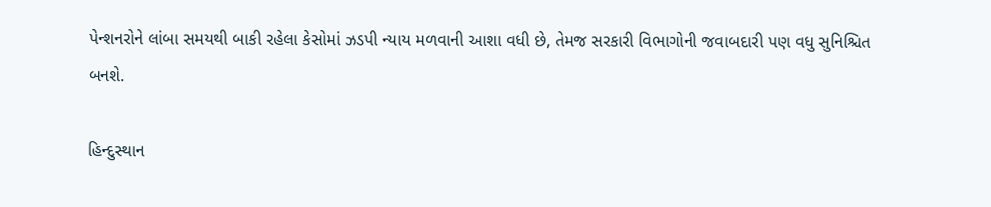પેન્શનરોને લાંબા સમયથી બાકી રહેલા કેસોમાં ઝડપી ન્યાય મળવાની આશા વધી છે, તેમજ સરકારી વિભાગોની જવાબદારી પણ વધુ સુનિશ્ચિત બનશે.

હિન્દુસ્થાન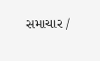સમાચાર /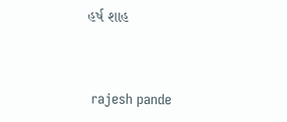હર્ષ શાહ


 rajesh pande